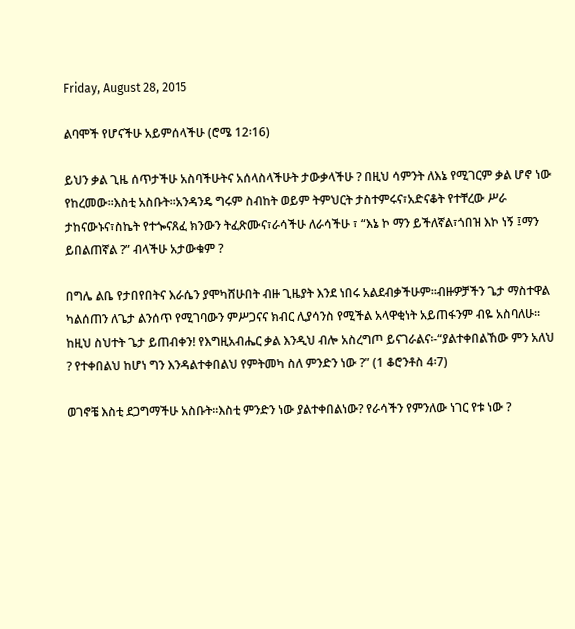Friday, August 28, 2015

ልባሞች የሆናችሁ አይምሰላችሁ (ሮሜ 12፡16)

ይህን ቃል ጊዜ ሰጥታችሁ አስባችሁትና አሰላስላችሁት ታውቃላችሁ ? በዚህ ሳምንት ለእኔ የሚገርም ቃል ሆኖ ነው የከረመው፡፡እስቲ አስቡት፡፡አንዳንዴ ግሩም ስብከት ወይም ትምህርት ታስተምሩና፣አድናቆት የተቸረው ሥራ ታከናውኑና፣ስኬት የተጐናጸፈ ክንውን ትፈጽሙና፣ራሳችሁ ለራሳችሁ ፣ “እኔ ኮ ማን ይችለኛል፣ጎበዝ እኮ ነኝ ፤ማን ይበልጠኛል ?” ብላችሁ አታውቁም ?

በግሌ ልቤ የታበየበትና እራሴን ያሞካሸሁበት ብዙ ጊዜያት እንደ ነበሩ አልደብቃችሁም፡፡ብዙዎቻችን ጌታ ማስተዋል ካልሰጠን ለጌታ ልንሰጥ የሚገባውን ምሥጋናና ክብር ሊያሳንስ የሚችል አላዋቂነት አይጠፋንም ብዬ አስባለሁ፡፡ከዚህ ስህተት ጌታ ይጠብቀን! የእግዚአብሔር ቃል እንዲህ ብሎ አስረግጦ ይናገራልና፡-“ያልተቀበልኸው ምን አለህ ? የተቀበልህ ከሆነ ግን እንዳልተቀበልህ የምትመካ ስለ ምንድን ነው ?” (1 ቆሮንቶስ 4፡7)

ወገኖቼ እስቲ ደጋግማችሁ አስቡት፡፡እስቲ ምንድን ነው ያልተቀበልነው? የራሳችን የምንለው ነገር የቱ ነው ?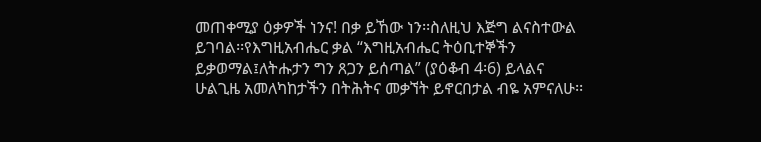መጠቀሚያ ዕቃዎች ነንና! በቃ ይኸው ነን፡፡ስለዚህ እጅግ ልናስተውል ይገባል፡፡የእግዚአብሔር ቃል “እግዚአብሔር ትዕቢተኞችን ይቃወማል፤ለትሑታን ግን ጸጋን ይሰጣል” (ያዕቆብ 4፡6) ይላልና ሁልጊዜ አመለካከታችን በትሕትና መቃኘት ይኖርበታል ብዬ አምናለሁ፡፡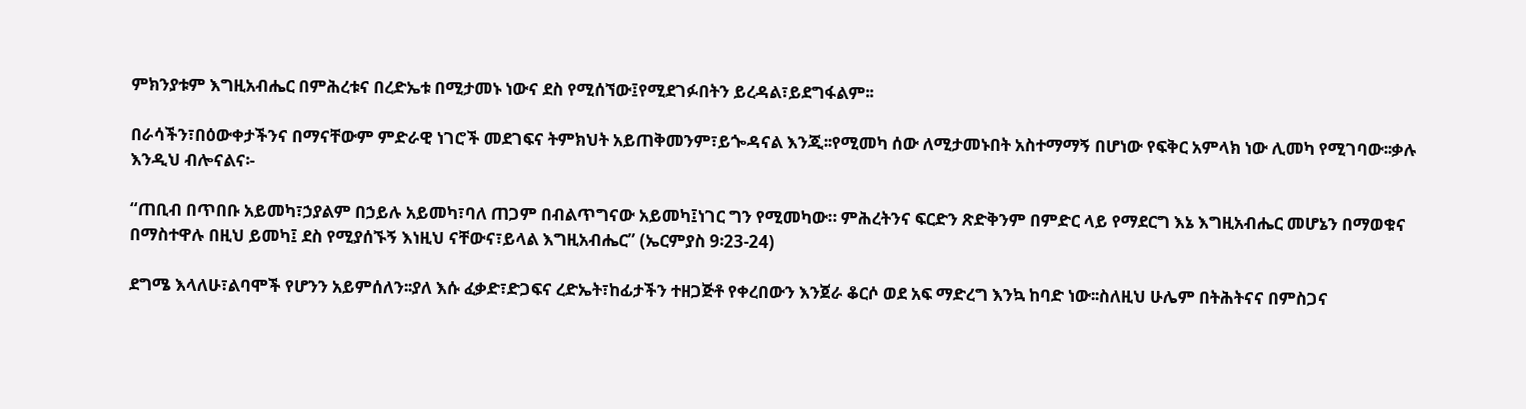ምክንያቱም እግዚአብሔር በምሕረቱና በረድኤቱ በሚታመኑ ነውና ደስ የሚሰኘው፤የሚደገፉበትን ይረዳል፣ይደግፋልም፡፡

በራሳችን፣በዕውቀታችንና በማናቸውም ምድራዊ ነገሮች መደገፍና ትምክህት አይጠቅመንም፣ይጐዳናል እንጂ፡፡የሚመካ ሰው ለሚታመኑበት አስተማማኝ በሆነው የፍቅር አምላክ ነው ሊመካ የሚገባው፡፡ቃሉ እንዲህ ብሎናልና፡-

“ጠቢብ በጥበቡ አይመካ፣ኃያልም በኃይሉ አይመካ፣ባለ ጠጋም በብልጥግናው አይመካ፤ነገር ግን የሚመካው። ምሕረትንና ፍርድን ጽድቅንም በምድር ላይ የማደርግ እኔ እግዚአብሔር መሆኔን በማወቁና በማስተዋሉ በዚህ ይመካ፤ ደስ የሚያሰኙኝ እነዚህ ናቸውና፣ይላል እግዚአብሔር” (ኤርምያስ 9፡23-24)

ደግሜ እላለሁ፣ልባሞች የሆንን አይምሰለን፡፡ያለ እሱ ፈቃድ፣ድጋፍና ረድኤት፣ከፊታችን ተዘጋጅቶ የቀረበውን እንጀራ ቆርሶ ወደ አፍ ማድረግ እንኳ ከባድ ነው፡፡ስለዚህ ሁሌም በትሕትናና በምስጋና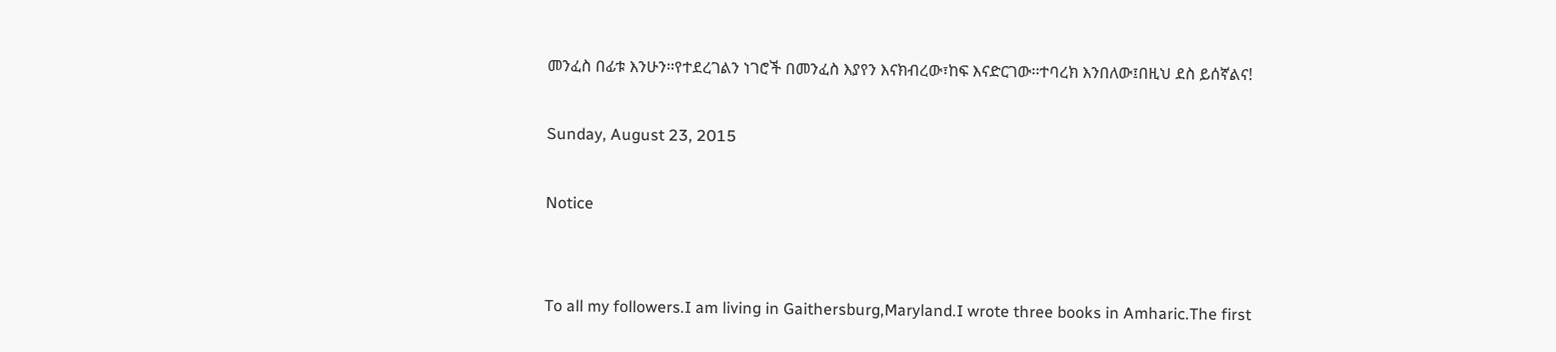መንፈስ በፊቱ እንሁን፡፡የተደረገልን ነገሮች በመንፈስ እያየን እናክብረው፣ከፍ እናድርገው፡፡ተባረክ እንበለው፤በዚህ ደስ ይሰኛልና!

Sunday, August 23, 2015

Notice


To all my followers.I am living in Gaithersburg,Maryland.I wrote three books in Amharic.The first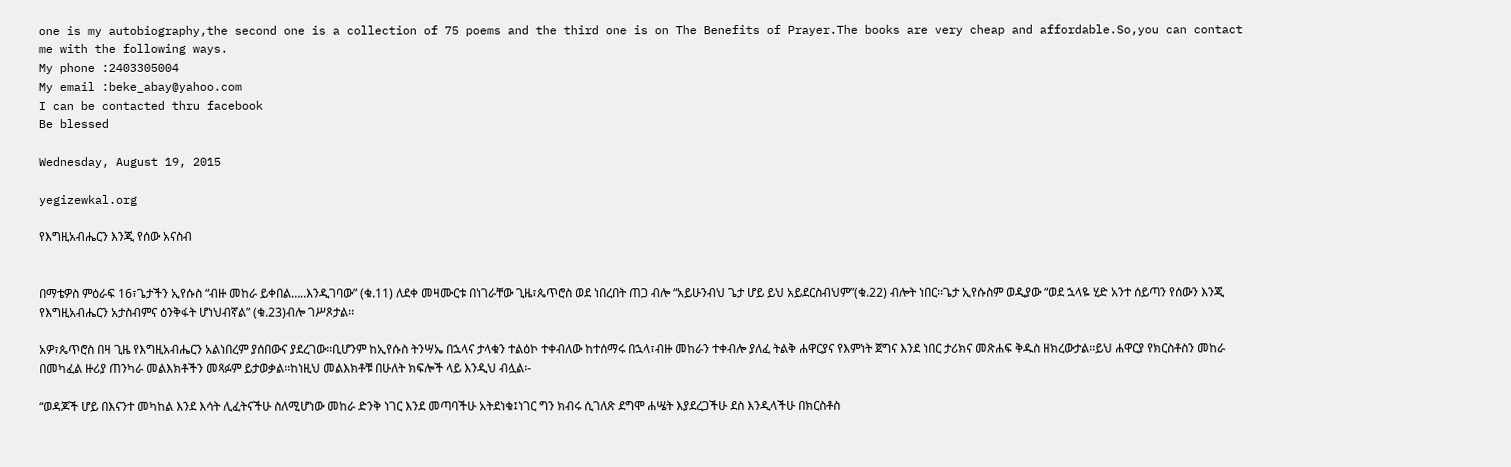one is my autobiography,the second one is a collection of 75 poems and the third one is on The Benefits of Prayer.The books are very cheap and affordable.So,you can contact me with the following ways.
My phone :2403305004
My email :beke_abay@yahoo.com
I can be contacted thru facebook
Be blessed

Wednesday, August 19, 2015

yegizewkal.org

የእግዚአብሔርን እንጂ የሰው አናስብ


በማቴዎስ ምዕራፍ 16፣ጌታችን ኢየሱስ “ብዙ መከራ ይቀበል…..እንዲገባው” (ቁ.11) ለደቀ መዛሙርቱ በነገራቸው ጊዜ፣ጴጥሮስ ወደ ነበረበት ጠጋ ብሎ “አይሁንብህ ጌታ ሆይ ይህ አይደርስብህም”(ቁ.22) ብሎት ነበር፡፡ጌታ ኢየሱስም ወዲያው “ወደ ኋላዬ ሂድ አንተ ሰይጣን የሰውን እንጂ የእግዚአብሔርን አታስብምና ዕንቅፋት ሆነህብኛል” (ቁ.23)ብሎ ገሥጾታል፡፡

አዎ፣ጴጥሮስ በዛ ጊዜ የእግዚአብሔርን አልነበረም ያሰበውና ያደረገው፡፡ቢሆንም ከኢየሱስ ትንሣኤ በኋላና ታላቁን ተልዕኮ ተቀብለው ከተሰማሩ በኋላ፣ብዙ መከራን ተቀብሎ ያለፈ ትልቅ ሐዋርያና የእምነት ጀግና እንደ ነበር ታሪክና መጽሐፍ ቅዱስ ዘክረውታል፡፡ይህ ሐዋርያ የክርስቶስን መከራ በመካፈል ዙሪያ ጠንካራ መልእክቶችን መጻፉም ይታወቃል፡፡ከነዚህ መልእክቶቹ በሁለት ክፍሎች ላይ እንዲህ ብሏል፡-

“ወዳጆች ሆይ በእናንተ መካከል እንደ እሳት ሊፈትናችሁ ስለሚሆነው መከራ ድንቅ ነገር እንደ መጣባችሁ አትደነቁ፤ነገር ግን ክብሩ ሲገለጽ ደግሞ ሐሤት እያደረጋችሁ ደስ እንዲላችሁ በክርስቶስ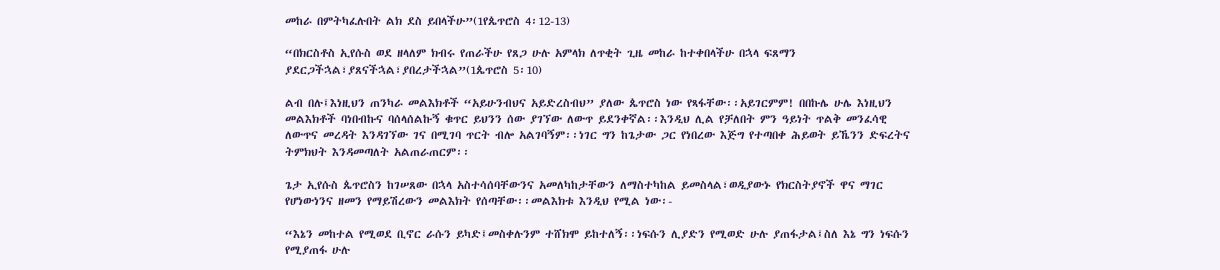መከራ በምትካፈሉበት ልክ ደስ ይበላችሁ”(1የጴጥሮስ 4፡12-13)

“በክርስቶስ ኢየሱስ ወደ ዘላለም ክብሩ የጠራችሁ የጸጋ ሁሉ አምላክ ለጥቂት ጊዜ መከራ ከተቀበላችሁ በኋላ ፍጸማን ያደርጋችኋል፣ያጸናችኋል፣ያበረታችኋል”(1ጴጥሮስ 5፡10)

ልብ በሉ፤እነዚህን ጠንካራ መልእክቶች “አይሁንብህና አይድረስብህ” ያለው ጴጥሮስ ነው የጻፋቸው፡፡አይገርምም! በበኩሌ ሁሌ እነዚህን መልእክቶች ባነበብኩና ባሰላሰልኩኝ ቁጥር ይህንን ሰው ያገኘው ለውጥ ይደንቀኛል፡፡እንዲህ ሊል የቻለበት ምን ዓይነት ጥልቅ መንፈሳዊ ለውጥና መረዳት እንዳገኘው ገና በሚገባ ጥርት ብሎ አልገባኝም፡፡ነገር ግን ከጌታው ጋር የነበረው እጅግ የተጣበቀ ሕይወት ይኼንን ድፍረትና ትምክህት እንዳመጣለት አልጠራጠርም፡፡

ጌታ ኢየሱስ ጴጥሮስን ከገሠጸው በኋላ አስተሳሰባቸውንና አመለካከታቸውን ለማስተካከል ይመስላል፣ወዲያውኑ የክርስትያኖች ዋና ማገር የሆነውነንና ዘመን የማይሽረውን መልእክት የሰጣቸው፡፡መልእክቱ እንዲህ የሚል ነው፡-

“እኔን መከተል የሚወደ ቢኖር ራሱን ይካድ፤መስቀሉንም ተሸክሞ ይከተለኝ፡፡ነፍሱን ሊያድን የሚወድ ሁሉ ያጠፋታል፤ስለ እኔ ግን ነፍሱን የሚያጠፋ ሁሉ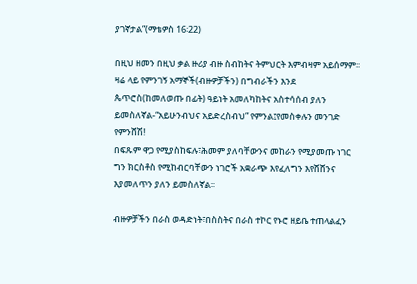ያገኛታል”(ማቴዎስ 16፡22)

በዚህ ዘመን በዚህ ቃል ዙሪያ ብዙ ስብከትና ትምህርት እምብዛም አይሰማም፡፡ዛሬ ላይ የምንገኝ አማኞች(ብዙዎቻችን) በግብራችን እንደ ጴጥሮስ(ከመለወጡ በፊት) ዓይነት አመለካከትና አስተሳሰብ ያለን ይመስለኛል-“አይሁንብህና አይድረስብህ” የምንል፤የመስቀሉን መንገድ የምንሸሽ!
በፍጹም ዋጋ የሚያስከፍሉ፣ሕመም ያለባቸውንና መከራን የሚያመጡ ነገር ግን ክርስቶስ የሚከብርባቸውን ነገሮች አቋራጭ እየፈለግን እየሸሸንና እያመለጥን ያለን ይመስለኛል፡፡

ብዙዎቻችን በራስ ወዳድነት፣በስስትና በራስ ተኮር የኑሮ ዘይቤ ተጠላልፈን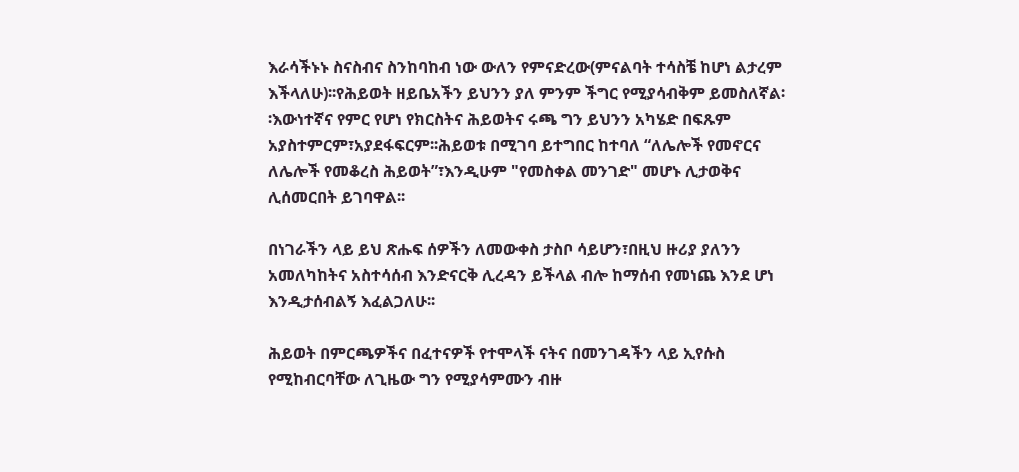እራሳችኑኑ ስናስብና ስንከባከብ ነው ውለን የምናድረው(ምናልባት ተሳስቼ ከሆነ ልታረም እችላለሁ)፡፡የሕይወት ዘይቤአችን ይህንን ያለ ምንም ችግር የሚያሳብቅም ይመስለኛል፡፡እውነተኛና የምር የሆነ የክርስትና ሕይወትና ሩጫ ግን ይህንን አካሄድ በፍጹም አያስተምርም፣አያደፋፍርም፡፡ሕይወቱ በሚገባ ይተግበር ከተባለ “ለሌሎች የመኖርና ለሌሎች የመቆረስ ሕይወት”፣እንዲሁም "የመስቀል መንገድ" መሆኑ ሊታወቅና ሊሰመርበት ይገባዋል፡፡

በነገራችን ላይ ይህ ጽሑፍ ሰዎችን ለመውቀስ ታስቦ ሳይሆን፣በዚህ ዙሪያ ያለንን አመለካከትና አስተሳሰብ እንድናርቅ ሊረዳን ይችላል ብሎ ከማሰብ የመነጨ እንደ ሆነ እንዲታሰብልኝ እፈልጋለሁ፡፡

ሕይወት በምርጫዎችና በፈተናዎች የተሞላች ናትና በመንገዳችን ላይ ኢየሱስ የሚከብርባቸው ለጊዜው ግን የሚያሳምሙን ብዙ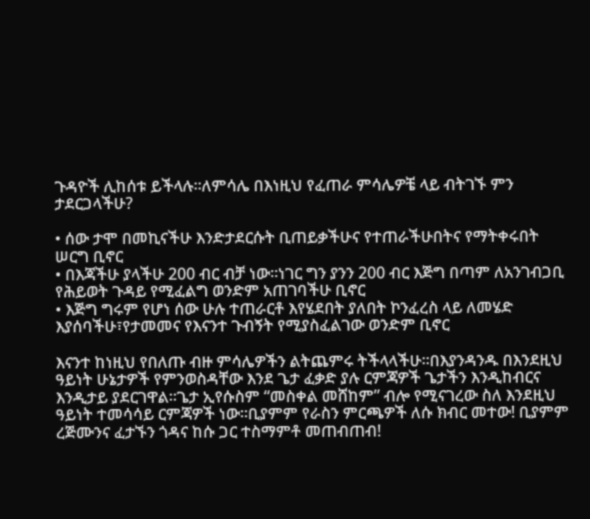ጉዳዮች ሊከሰቱ ይችላሉ፡፡ለምሳሌ በእነዚህ የፈጠራ ምሳሌዎቼ ላይ ብትገኙ ምን ታደርጋላችሁ?

• ሰው ታሞ በመኪናችሁ እንድታደርሱት ቢጠይቃችሁና የተጠራችሁበትና የማትቀሩበት ሠርግ ቢኖር
• በእጃችሁ ያላችሁ 200 ብር ብቻ ነው፡፡ነገር ግን ያንን 200 ብር እጅግ በጣም ለአንገብጋቢ የሕይወት ጉዳይ የሚፈልግ ወንድም አጠገባችሁ ቢኖር
• እጅግ ግሩም የሆነ ሰው ሁሉ ተጠራርቶ እየሄደበት ያለበት ኮንፈረስ ላይ ለመሄድ እያሰባችሁ፣የታመመና የእናንተ ጉብኝት የሚያስፈልገው ወንድም ቢኖር

እናንተ ከነዚህ የበለጡ ብዙ ምሳሌዎችን ልትጨምሩ ትችላላችሁ፡፡በእያንዳንዱ በእንደዚህ ዓይነት ሁኔታዎች የምንወስዳቸው እንደ ጌታ ፈቃድ ያሉ ርምጃዎች ጌታችን እንዲከብርና እንዲታይ ያደርገዋል፡፡ጌታ ኢየሱስም “መስቀል መሸከም” ብሎ የሚናገረው ስለ እንደዚህ ዓይነት ተመሳሳይ ርምጃዎች ነው፡፡ቢያምም የራስን ምርጫዎች ለሱ ክብር መተው! ቢያምም ረጅሙንና ፈታኙን ጎዳና ከሱ ጋር ተስማምቶ መጠብጠብ!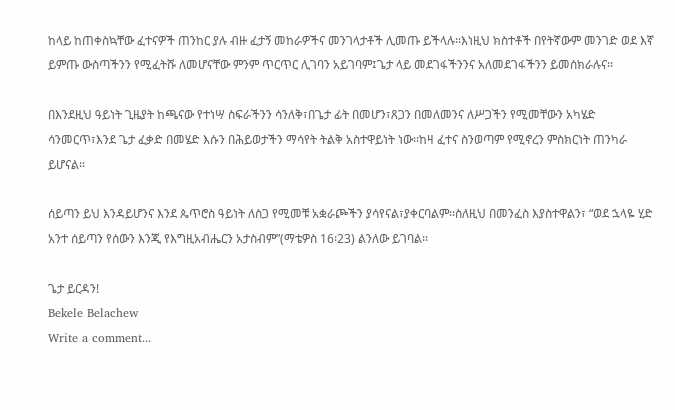ከላይ ከጠቀስኳቸው ፈተናዎች ጠንከር ያሉ ብዙ ፈታኝ መከራዎችና መንገላታቶች ሊመጡ ይችላሉ፡፡እነዚህ ክስተቶች በየትኛውም መንገድ ወደ እኛ ይምጡ ውስጣችንን የሚፈትሹ ለመሆናቸው ምንም ጥርጥር ሊገባን አይገባም፤ጌታ ላይ መደገፋችንንና አለመደገፋችንን ይመሰክራሉና፡፡

በእንደዚህ ዓይነት ጊዜያት ከጫናው የተነሣ ስፍራችንን ሳንለቅ፣በጌታ ፊት በመሆን፣ጸጋን በመለመንና ለሥጋችን የሚመቸውን አካሄድ ሳንመርጥ፣እንደ ጌታ ፈቃድ በመሄድ እሱን በሕይወታችን ማሳየት ትልቅ አስተዋይነት ነው፡፡ከዛ ፈተና ስንወጣም የሚኖረን ምስክርነት ጠንካራ ይሆናል፡፡

ሰይጣን ይህ እንዳይሆንና እንደ ጴጥሮስ ዓይነት ለስጋ የሚመቹ አቋራጮችን ያሳየናል፣ያቀርባልም፡፡ስለዚህ በመንፈስ እያስተዋልን፣ “ወደ ኋላዬ ሂድ አንተ ሰይጣን የሰውን እንጂ የእግዚአብሔርን አታስብም”(ማቴዎስ 16፡23) ልንለው ይገባል፡፡

ጌታ ይርዳን!
Bekele Belachew
Write a comment...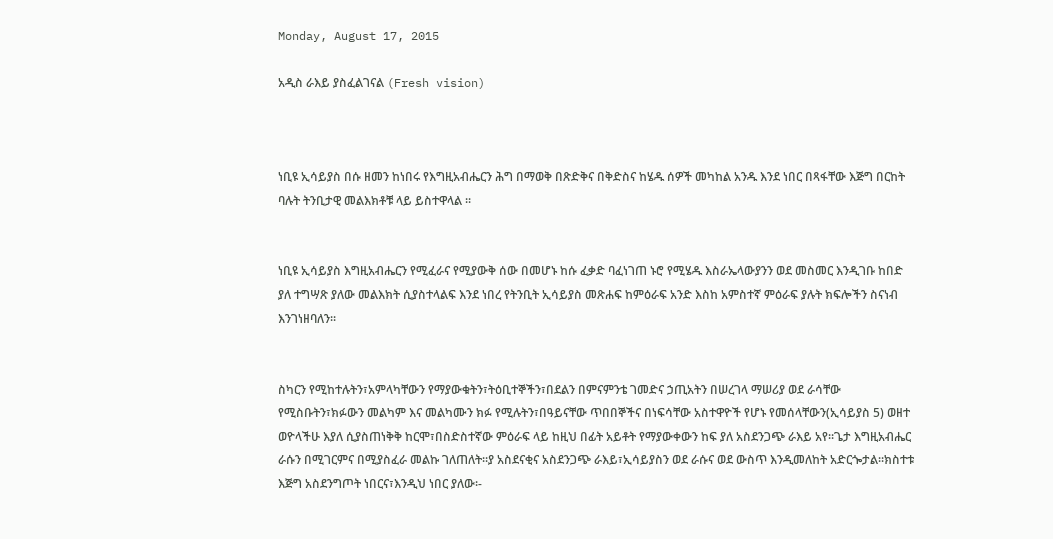Monday, August 17, 2015

አዲስ ራእይ ያስፈልገናል (Fresh vision)



ነቢዩ ኢሳይያስ በሱ ዘመን ከነበሩ የእግዚአብሔርን ሕግ በማወቅ በጽድቅና በቅድስና ከሄዱ ሰዎች መካከል አንዱ እንደ ነበር በጻፋቸው እጅግ በርከት ባሉት ትንቢታዊ መልእክቶቹ ላይ ይስተዋላል ፡፡


ነቢዩ ኢሳይያስ እግዚአብሔርን የሚፈራና የሚያውቅ ሰው በመሆኑ ከሱ ፈቃድ ባፈነገጠ ኑሮ የሚሄዱ እስራኤላውያንን ወደ መስመር እንዲገቡ ከበድ ያለ ተግሣጽ ያለው መልእክት ሲያስተላልፍ እንደ ነበረ የትንቢት ኢሳይያስ መጽሐፍ ከምዕራፍ አንድ እስከ አምስተኛ ምዕራፍ ያሉት ክፍሎችን ስናነብ እንገነዘባለን፡፡


ስካርን የሚከተሉትን፣አምላካቸውን የማያውቁትን፣ትዕቢተኞችን፣በደልን በምናምንቴ ገመድና ኃጢአትን በሠረገላ ማሠሪያ ወደ ራሳቸው የሚስቡትን፣ክፉውን መልካም እና መልካሙን ክፉ የሚሉትን፣በዓይናቸው ጥበበኞችና በነፍሳቸው አስተዋዮች የሆኑ የመሰላቸውን(ኢሳይያስ 5) ወዘተ ወዮላችሁ እያለ ሲያስጠነቅቅ ከርሞ፣በስድስተኛው ምዕራፍ ላይ ከዚህ በፊት አይቶት የማያውቀውን ከፍ ያለ አስደንጋጭ ራእይ አየ፡፡ጌታ እግዚአብሔር ራሱን በሚገርምና በሚያስፈራ መልኩ ገለጠለት፡፡ያ አስደናቂና አስደንጋጭ ራእይ፣ኢሳይያስን ወደ ራሱና ወደ ውስጥ እንዲመለከት አድርጐታል፡፡ክስተቱ እጅግ አስደንግጦት ነበርና፣እንዲህ ነበር ያለው፡-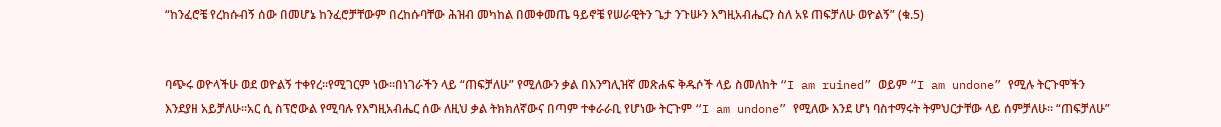“ከንፈሮቼ የረከሱብኝ ሰው በመሆኔ ከንፈሮቻቸውም በረከሱባቸው ሕዝብ መካከል በመቀመጤ ዓይኖቼ የሠራዊትን ጌታ ንጉሡን እግዚአብሔርን ስለ አዩ ጠፍቻለሁ ወዮልኝ” (ቁ.5)


ባጭሩ ወዮላችሁ ወደ ወዮልኝ ተቀየረ፡፡የሚገርም ነው፡፡በነገራችን ላይ “ጠፍቻለሁ” የሚለውን ቃል በእንግሊዝኛ መጽሐፍ ቅዱሶች ላይ ስመለከት “I am ruined” ወይም “I am undone” የሚሉ ትርጉሞችን እንደያዘ አይቻለሁ፡፡አር ሲ ስፕሮውል የሚባሉ የእግዚአብሔር ሰው ለዚህ ቃል ትክክለኛውና በጣም ተቀራራቢ የሆነው ትርጉም “I am undone” የሚለው እንደ ሆነ ባስተማሩት ትምህርታቸው ላይ ሰምቻለሁ፡፡ “ጠፍቻለሁ”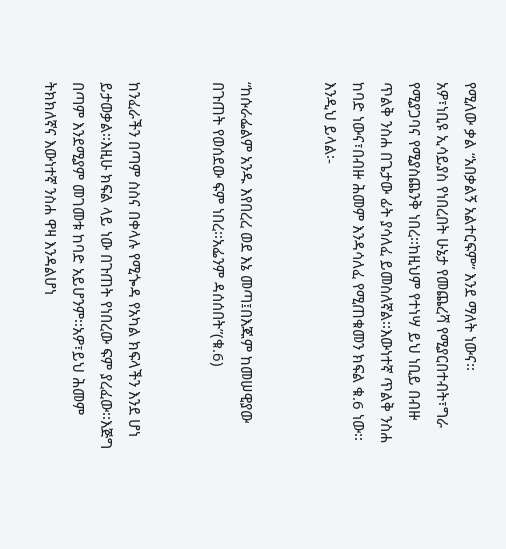የሚለው ቃል “አበቃልኝ አልተርፍም” እንደ ማለት ነውና፡፡
አዎ፣ነቢዩ ኢሳይያስ የነበረበት ሁኔታ የመጨረሻ የሚያርበተብት፣ግራ የሚያጋባና የሚያስጨንቅ ነበረ፡፡ከዚህም የተነሣ ይህ ነቢይ በብዙ ጥልቅ ንስሐ በጌታው ፊት ያሳለፈ ይመስለኛል፡፡እውነተኛ ጥልቅ ንስሐ ከባድ ነውና፣በብዙ ሕመም እንዳሳለፈ የሚጠቁመን ክፍል ቁ.6 ነው፡፡እንዲህ ይላል፡-


“ከሱራፌልም አንዱ እየበረረ ወደ እኔ መጣ፤በእጁም ከመሠዊያው በጉጠት የወሰደው ፍም ነበረ፡፡አፌንም ዳሰሰበት”(ቁ.6)


ከንፈራችን በጣም ስስና በቀላሉ የሚጐዳ የአካል ክፍላችን እንደ ሆነ ይታወቃል፡፡እዚሁ ክፍል ላይ ነው በጉጠት የነበረው ፍም ያረፈው፡፡እጅግ በጣም እንደሚያም መገመቱ ከባድ አይሆንም፡፡አዎ፣ይህ ሕመም ትክክለኛና እውነተኛ ንስሐ ዋዛ እንዳልሆነ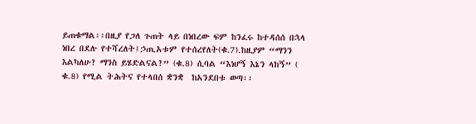ይጠቁማል፡፡በዚያ የጋለ ጉጠት ላይ በነበረው ፍም ከንፈሩ ከተዳሰሰ በኋላ ነበረ በደሉ የተሻረለት፤ኃጢአቱም የተሰረየለት(ቁ.7).ከዚያም “ማንን እልካለሁ? ማንስ ይሄድልናል?” (ቁ.8) ሲባል “እነሆኝ እኔን ላከኝ” ( ቁ.8) የሚል ትሕትና የተላበሰ ቋንቋ  ከአንደበቱ ወጣ፡፡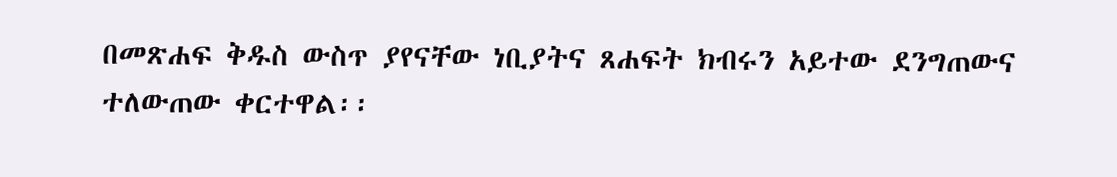በመጽሐፍ ቅዱስ ውስጥ ያየናቸው ነቢያትና ጸሐፍት ክብሩን አይተው ደንግጠውና ተለውጠው ቀርተዋል፡፡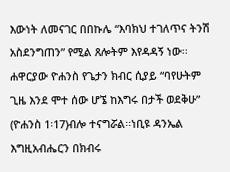እውነት ለመናገር በበኩሌ “እባክህ ተገለጥና ትንሽ አስደንግጠን” የሚል ጸሎትም እየዳዳኝ ነው፡፡ሐዋርያው ዮሐንስ የጌታን ክብር ሲያይ “ባየሁትም ጊዜ እንደ ሞተ ሰው ሆኜ ከእግሩ በታች ወደቅሁ” (ዮሐንስ 1፡17)ብሎ ተናግሯል፡፡ነቢዩ ዳንኤል እግዚአብሔርን በክብሩ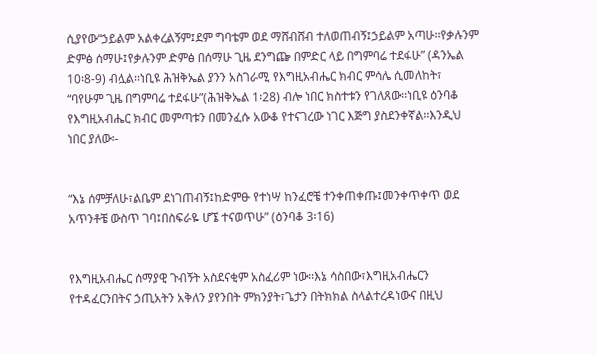ሲያየው“ኃይልም አልቀረልኝም፤ደም ግባቴም ወደ ማሸብሸብ ተለወጠብኝ፤ኃይልም አጣሁ፡፡የቃሉንም ድምፅ ሰማሁ፤የቃሉንም ድምፅ በሰማሁ ጊዜ ደንግጬ በምድር ላይ በግምባሬ ተደፋሁ” (ዳንኤል 10፡8-9) ብሏል፡፡ነቢዩ ሕዝቅኤል ያንን አስገራሚ የእግዚአብሔር ክብር ምሳሌ ሲመለከት፣ “ባየሁም ጊዜ በግምባሬ ተደፋሁ”(ሕዝቅኤል 1፡28) ብሎ ነበር ክስተቱን የገለጸው፡፡ነቢዩ ዕንባቆ የእግዚአብሔር ክብር መምጣቱን በመንፈሱ አውቆ የተናገረው ነገር እጅግ ያስደንቀኛል፡፡እንዲህ ነበር ያለው፡-


“እኔ ሰምቻለሁ፣ልቤም ደነገጠብኝ፤ከድምፁ የተነሣ ከንፈሮቼ ተንቀጠቀጡ፤መንቀጥቀጥ ወደ አጥንቶቼ ውስጥ ገባ፤በስፍራዬ ሆኜ ተናወጥሁ” (ዕንባቆ 3፡16)


የእግዚአብሔር ሰማያዊ ጉብኝት አስደናቂም አስፈሪም ነው፡፡እኔ ሳስበው፣እግዚአብሔርን የተዳፈርንበትና ኃጢአትን አቅለን ያየንበት ምክንያት፣ጌታን በትክክል ስላልተረዳነውና በዚህ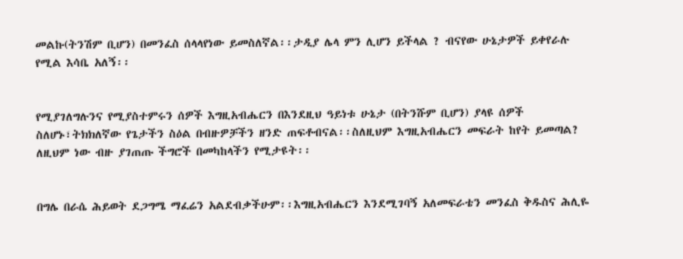መልኩ(ትንሽም ቢሆን) በመንፈስ ሰላላየነው ይመስለኛል፡፡ታዲያ ሌላ ምን ሊሆን ይችላል ? ብናየው ሁኔታዎች ይቀየራሉ የሚል እሳቤ አለኝ፡፡


የሚያገለግሉንና የሚያስተምሩን ሰዎች እግዚአብሔርን በእንደዚህ ዓይነቱ ሁኔታ (በትንሹም ቢሆን) ያላዩ ሰዎች ስለሆኑ፣ትክክለኛው የጌታችን ስዕል በብዙዎቻችን ዘንድ ጠፍቶብናል፡፡ስለዚህም እግዚአብሔርን መፍራት ከየት ይመጣል? ለዚህም ነው ብዙ ያገጠጡ ችግሮች በመካከላችን የሚታዩት፡፡


በግሌ በራሴ ሕይወት ደጋግሜ ማፈሬን አልደብቃችሁም፡፡እግዚአብሔርን እንደሚገባኝ አለመፍራቴን መንፈስ ቅዱስና ሕሊዬ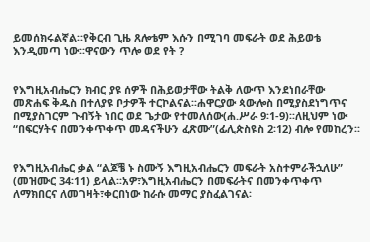ይመሰክሩልኛል፡፡የቅርብ ጊዜ ጸሎቴም እሱን በሚገባ መፍራት ወደ ሕይወቴ እንዲመጣ ነው፡፡ዋናውን ጥሎ ወደ የት ?


የእግዚአብሔርን ክብር ያዩ ሰዎች በሕይወታቸው ትልቅ ለውጥ እንደነበራቸው መጽሐፍ ቅዱስ በተለያዩ ቦታዎች ተርኮልናል፡፡ሐዋርያው ጳውሎስ በሚያስደነግጥና በሚያስገርም ጉብኝት ነበር ወደ ጌታው የተመለሰው(ሐ.ሥራ 9፡1-9)፡፡ለዚህም ነው “በፍርሃትና በመንቀጥቀጥ መዳናችሁን ፈጽሙ”(ፊሊጵስዩስ 2፡12) ብሎ የመከረን፡፡


የእግዚአብሔር ቃል “ልጆቼ ኑ ስሙኝ እግዚአብሔርን መፍራት አስተምራችኋለሁ” (መዝሙር 34፡11) ይላል፡፡አዎ፣እግዚአብሔርን በመፍራትና በመንቀጥቀጥ ለማክበርና ለመገዛት፣ቀርበነው ከራሱ መማር ያስፈልገናል፡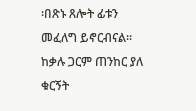፡በጽኑ ጸሎት ፊቱን መፈለግ ይኖርብናል፡፡ከቃሉ ጋርም ጠንከር ያለ ቁርኝት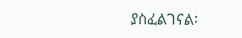ያስፈልገናል፡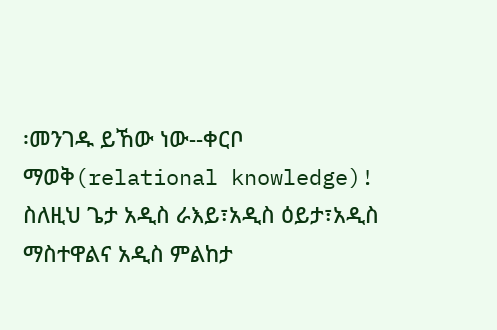፡መንገዱ ይኸው ነው--ቀርቦ ማወቅ(relational knowledge)! ስለዚህ ጌታ አዲስ ራእይ፣አዲስ ዕይታ፣አዲስ ማስተዋልና አዲስ ምልከታ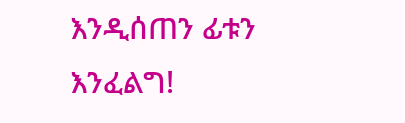እንዲሰጠን ፊቱን እንፈልግ!